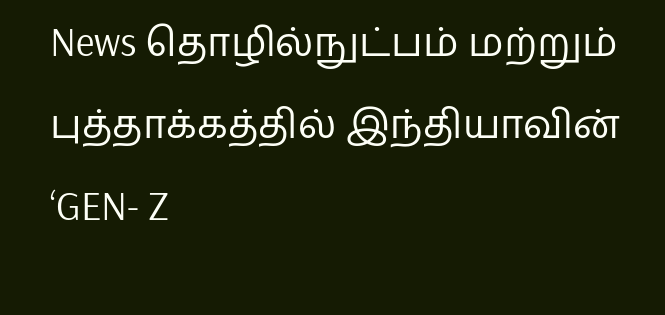News தொழில்நுட்பம் மற்றும் புத்தாக்கத்தில் இந்தியாவின் ‘GEN- Z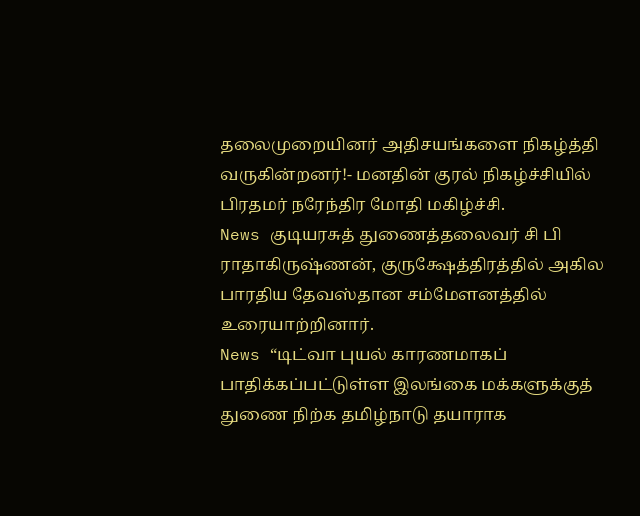தலைமுறையினர் அதிசயங்களை நிகழ்த்தி வருகின்றனர்!- மனதின் குரல் நிகழ்ச்சியில் பிரதமர் நரேந்திர மோதி மகிழ்ச்சி.
News குடியரசுத் துணைத்தலைவர் சி பி ராதாகிருஷ்ணன், குருக்ஷேத்திரத்தில் அகில பாரதிய தேவஸ்தான சம்மேளனத்தில் உரையாற்றினார்.
News “டிட்வா புயல் காரணமாகப் பாதிக்கப்பட்டுள்ள இலங்கை மக்களுக்குத் துணை நிற்க தமிழ்நாடு தயாராக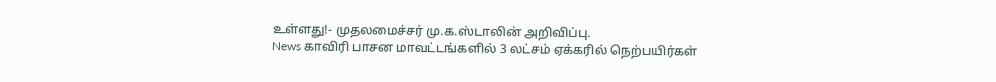உள்ளது!- முதலமைச்சர் மு.க.ஸ்டாலின் அறிவிப்பு.
News காவிரி பாசன மாவட்டங்களில் 3 லட்சம் ஏக்கரில் நெற்பயிர்கள்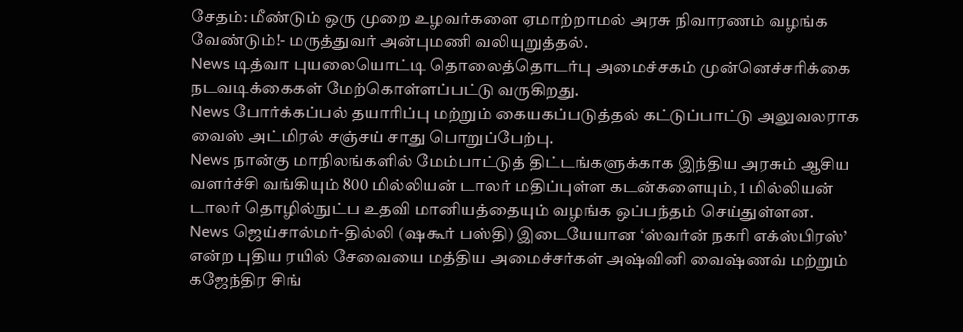சேதம்: மீண்டும் ஒரு முறை உழவர்களை ஏமாற்றாமல் அரசு நிவாரணம் வழங்க வேண்டும்!- மருத்துவர் அன்புமணி வலியுறுத்தல்.
News டித்வா புயலையொட்டி தொலைத்தொடர்பு அமைச்சகம் முன்னெச்சரிக்கை நடவடிக்கைகள் மேற்கொள்ளப்பட்டு வருகிறது.
News போர்க்கப்பல் தயாரிப்பு மற்றும் கையகப்படுத்தல் கட்டுப்பாட்டு அலுவலராக வைஸ் அட்மிரல் சஞ்சய் சாது பொறுப்பேற்பு.
News நான்கு மாநிலங்களில் மேம்பாட்டுத் திட்டங்களுக்காக இந்திய அரசும் ஆசிய வளர்ச்சி வங்கியும் 800 மில்லியன் டாலர் மதிப்புள்ள கடன்களையும், 1 மில்லியன் டாலர் தொழில்நுட்ப உதவி மானியத்தையும் வழங்க ஒப்பந்தம் செய்துள்ளன.
News ஜெய்சால்மர்-தில்லி (ஷகூர் பஸ்தி) இடையேயான ‘ஸ்வர்ன் நகரி எக்ஸ்பிரஸ்’ என்ற புதிய ரயில் சேவையை மத்திய அமைச்சர்கள் அஷ்வினி வைஷ்ணவ் மற்றும் கஜேந்திர சிங்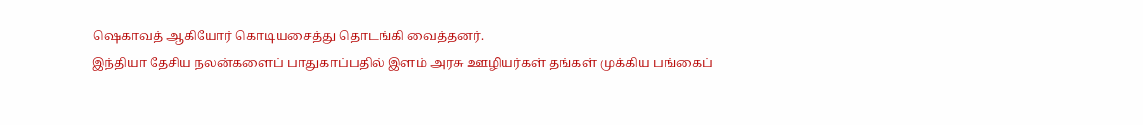ஷெகாவத் ஆகியோர் கொடியசைத்து தொடங்கி வைத்தனர்.
இந்தியா தேசிய நலன்களைப் பாதுகாப்பதில் இளம் அரசு ஊழியர்கள் தங்கள் முக்கிய பங்கைப்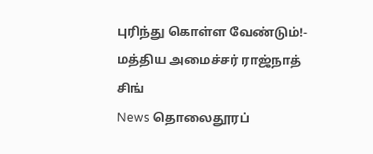புரிந்து கொள்ள வேண்டும்!- மத்திய அமைச்சர் ராஜ்நாத் சிங்
News தொலைதூரப்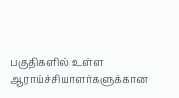பகுதிகளில் உள்ள ஆராய்ச்சியாளர்களுக்கான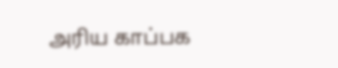அரிய காப்பக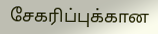சேகரிப்புக்கான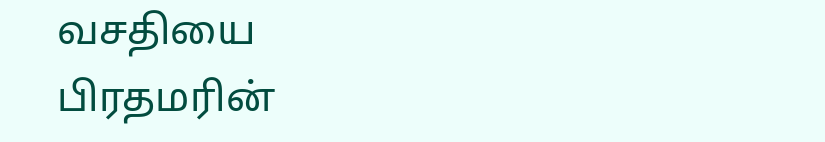வசதியை பிரதமரின்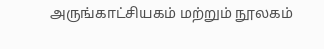அருங்காட்சியகம் மற்றும் நூலகம்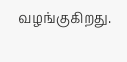வழங்குகிறது.